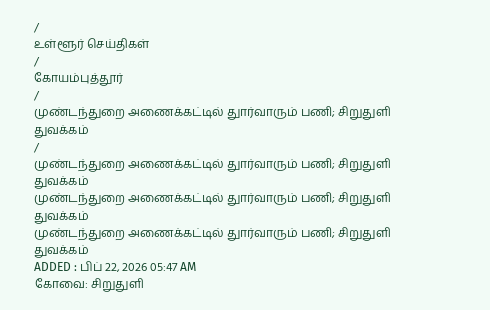/
உள்ளூர் செய்திகள்
/
கோயம்புத்தூர்
/
முண்டந்துறை அணைக்கட்டில் துார்வாரும் பணி; சிறுதுளி துவக்கம்
/
முண்டந்துறை அணைக்கட்டில் துார்வாரும் பணி; சிறுதுளி துவக்கம்
முண்டந்துறை அணைக்கட்டில் துார்வாரும் பணி; சிறுதுளி துவக்கம்
முண்டந்துறை அணைக்கட்டில் துார்வாரும் பணி; சிறுதுளி துவக்கம்
ADDED : பிப் 22, 2026 05:47 AM
கோவை: சிறுதுளி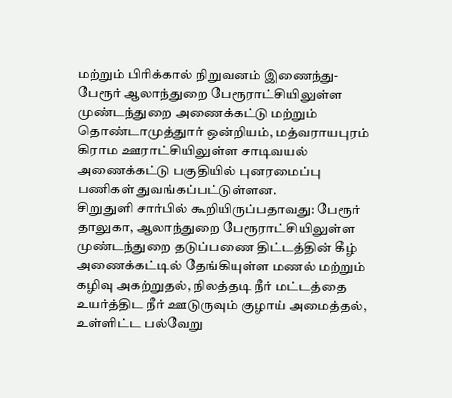மற்றும் பிரிக்கால் நிறுவனம் இணைந்து- பேரூர் ஆலாந்துறை பேரூராட்சியிலுள்ள முண்டந்துறை அணைக்கட்டு மற்றும் தொண்டாமுத்துார் ஒன்றியம், மத்வராயபுரம் கிராம ஊராட்சியிலுள்ள சாடிவயல் அணைக்கட்டு பகுதியில் புனரமைப்பு பணிகள் துவங்கப்பட்டுள்ளன.
சிறுதுளி சார்பில் கூறியிருப்பதாவது: பேரூர் தாலுகா, ஆலாந்துறை பேரூராட்சியிலுள்ள முண்டந்துறை தடுப்பணை திட்டத்தின் கீழ் அணைக்கட்டில் தேங்கியுள்ள மணல் மற்றும் கழிவு அகற்றுதல், நிலத்தடி நீர் மட்டத்தை உயர்த்திட நீர் ஊடுருவும் குழாய் அமைத்தல், உள்ளிட்ட பல்வேறு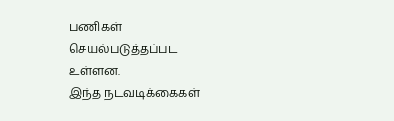பணிகள் செயல்படுத்தப்பட உள்ளன.
இந்த நடவடிக்கைகள்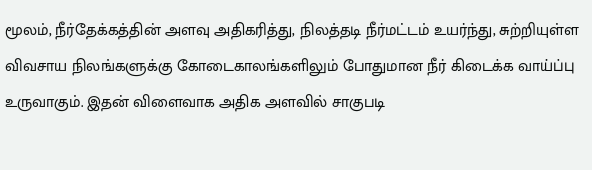மூலம், நீர்தேக்கத்தின் அளவு அதிகரித்து, நிலத்தடி நீர்மட்டம் உயர்ந்து, சுற்றியுள்ள விவசாய நிலங்களுக்கு கோடைகாலங்களிலும் போதுமான நீர் கிடைக்க வாய்ப்பு உருவாகும். இதன் விளைவாக அதிக அளவில் சாகுபடி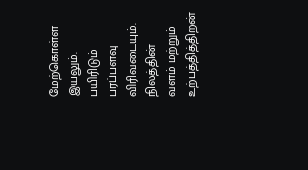மேற்கொள்ள இயலும். பயிரிடும் பரப்பளவு விரிவடையும். நிலத்தின் வளம் மற்றும் உற்பத்தித்திறன்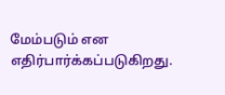மேம்படும் என எதிர்பார்க்கப்படுகிறது.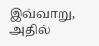இவ்வாறு, அதில்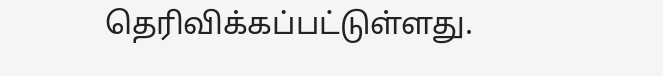தெரிவிக்கப்பட்டுள்ளது.